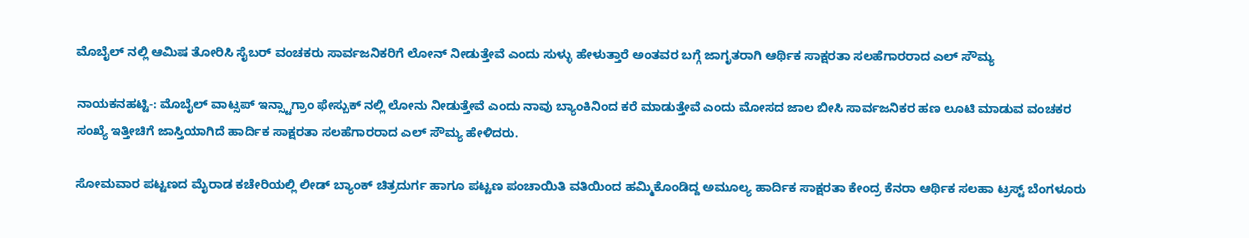ಮೊಬೈಲ್ ನಲ್ಲಿ ಆಮಿಷ ತೋರಿಸಿ ಸೈಬರ್ ವಂಚಕರು ಸಾರ್ವಜನಿಕರಿಗೆ ಲೋನ್ ನೀಡುತ್ತೇವೆ ಎಂದು ಸುಳ್ಳು ಹೇಳುತ್ತಾರೆ ಅಂತವರ ಬಗ್ಗೆ ಜಾಗೃತರಾಗಿ ಆರ್ಥಿಕ ಸಾಕ್ಷರತಾ ಸಲಹೆಗಾರರಾದ ಎಲ್ ಸೌಮ್ಯ

ನಾಯಕನಹಟ್ಟಿ-: ಮೊಬೈಲ್ ವಾಟ್ಸಪ್ ಇನ್ಸ್ಟಾಗ್ರಾಂ ಫೇಸ್ಬುಕ್ ನಲ್ಲಿ ಲೋನು ನೀಡುತ್ತೇವೆ ಎಂದು ನಾವು ಬ್ಯಾಂಕಿನಿಂದ ಕರೆ ಮಾಡುತ್ತೇವೆ ಎಂದು ಮೋಸದ ಜಾಲ ಬೀಸಿ ಸಾರ್ವಜನಿಕರ ಹಣ ಲೂಟಿ ಮಾಡುವ ವಂಚಕರ ಸಂಖ್ಯೆ ಇತ್ತೀಚಿಗೆ ಜಾಸ್ತಿಯಾಗಿದೆ ಹಾರ್ದಿಕ ಸಾಕ್ಷರತಾ ಸಲಹೆಗಾರರಾದ ಎಲ್ ಸೌಮ್ಯ ಹೇಳಿದರು.

ಸೋಮವಾರ ಪಟ್ಟಣದ ಮೈರಾಡ ಕಚೇರಿಯಲ್ಲಿ ಲೀಡ್ ಬ್ಯಾಂಕ್ ಚಿತ್ರದುರ್ಗ ಹಾಗೂ ಪಟ್ಟಣ ಪಂಚಾಯಿತಿ ವತಿಯಿಂದ ಹಮ್ಮಿಕೊಂಡಿದ್ದ ಅಮೂಲ್ಯ ಹಾರ್ದಿಕ ಸಾಕ್ಷರತಾ ಕೇಂದ್ರ ಕೆನರಾ ಆರ್ಥಿಕ ಸಲಹಾ ಟ್ರಸ್ಟ್ ಬೆಂಗಳೂರು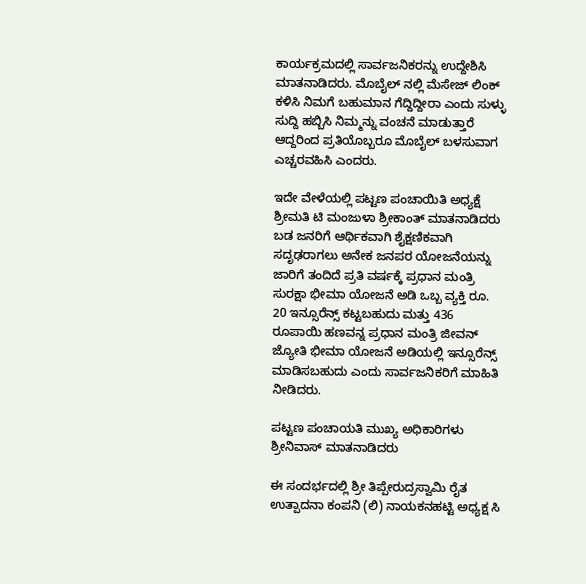ಕಾರ್ಯಕ್ರಮದಲ್ಲಿ ಸಾರ್ವಜನಿಕರನ್ನು ಉದ್ದೇಶಿಸಿ ಮಾತನಾಡಿದರು. ಮೊಬೈಲ್ ನಲ್ಲಿ ಮೆಸೇಜ್ ಲಿಂಕ್ ಕಳಿಸಿ ನಿಮಗೆ ಬಹುಮಾನ ಗೆದ್ದಿದ್ದೀರಾ ಎಂದು ಸುಳ್ಳು ಸುದ್ದಿ ಹಬ್ಬಿಸಿ ನಿಮ್ಮನ್ನು ವಂಚನೆ ಮಾಡುತ್ತಾರೆ ಆದ್ದರಿಂದ ಪ್ರತಿಯೊಬ್ಬರೂ ಮೊಬೈಲ್ ಬಳಸುವಾಗ ಎಚ್ಚರವಹಿಸಿ ಎಂದರು.

ಇದೇ ವೇಳೆಯಲ್ಲಿ ಪಟ್ಟಣ ಪಂಚಾಯಿತಿ ಅಧ್ಯಕ್ಷೆ ಶ್ರೀಮತಿ ಟಿ ಮಂಜುಳಾ ಶ್ರೀಕಾಂತ್ ಮಾತನಾಡಿದರು ಬಡ ಜನರಿಗೆ ಆರ್ಥಿಕವಾಗಿ ಶೈಕ್ಷಣಿಕವಾಗಿ ಸದೃಢರಾಗಲು ಅನೇಕ ಜನಪರ ಯೋಜನೆಯನ್ನು ಜಾರಿಗೆ ತಂದಿದೆ ಪ್ರತಿ ವರ್ಷಕ್ಕೆ ಪ್ರಧಾನ ಮಂತ್ರಿ ಸುರಕ್ಷಾ ಭೀಮಾ ಯೋಜನೆ ಅಡಿ ಒಬ್ಬ ವ್ಯಕ್ತಿ ರೂ. 20 ಇನ್ಸೂರೆನ್ಸ್ ಕಟ್ಟಬಹುದು ಮತ್ತು 436 ರೂಪಾಯಿ ಹಣವನ್ನ ಪ್ರಧಾನ ಮಂತ್ರಿ ಜೀವನ್ ಜ್ಯೋತಿ ಭೀಮಾ ಯೋಜನೆ ಅಡಿಯಲ್ಲಿ ಇನ್ಸೂರೆನ್ಸ್ ಮಾಡಿಸಬಹುದು ಎಂದು ಸಾರ್ವಜನಿಕರಿಗೆ ಮಾಹಿತಿ ನೀಡಿದರು.

ಪಟ್ಟಣ ಪಂಚಾಯತಿ ಮುಖ್ಯ ಅಧಿಕಾರಿಗಳು ಶ್ರೀನಿವಾಸ್ ಮಾತನಾಡಿದರು

ಈ ಸಂದರ್ಭದಲ್ಲಿ ಶ್ರೀ ತಿಪ್ಪೇರುದ್ರಸ್ವಾಮಿ ರೈತ ಉತ್ಪಾದನಾ ಕಂಪನಿ (ಲಿ) ನಾಯಕನಹಟ್ಟಿ ಅಧ್ಯಕ್ಷ ಸಿ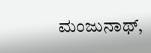ಮಂಜುನಾಥ್,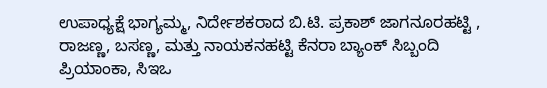ಉಪಾಧ್ಯಕ್ಷೆ ಭಾಗ್ಯಮ್ಮ, ನಿರ್ದೇಶಕರಾದ ಬಿ.ಟಿ. ಪ್ರಕಾಶ್ ಜಾಗನೂರಹಟ್ಟಿ , ರಾಜಣ್ಣ, ಬಸಣ್ಣ, ಮತ್ತು ನಾಯಕನಹಟ್ಟಿ ಕೆನರಾ ಬ್ಯಾಂಕ್ ಸಿಬ್ಬಂದಿ ಪ್ರಿಯಾಂಕಾ, ಸಿಇಒ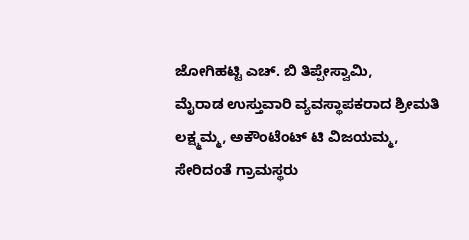ಜೋಗಿಹಟ್ಟಿ ಎಚ್. ಬಿ ತಿಪ್ಪೇಸ್ವಾಮಿ,
ಮೈರಾಡ ಉಸ್ತುವಾರಿ ವ್ಯವಸ್ಥಾಪಕರಾದ ಶ್ರೀಮತಿ ಲಕ್ಷ್ಮಮ್ಮ, ಅಕೌಂಟೆಂಟ್ ಟಿ ವಿಜಯಮ್ಮ, ಸೇರಿದಂತೆ ಗ್ರಾಮಸ್ಥರು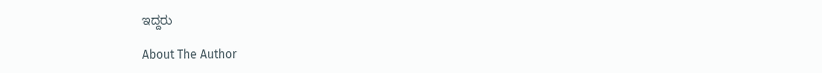ಇದ್ದರು

About The Author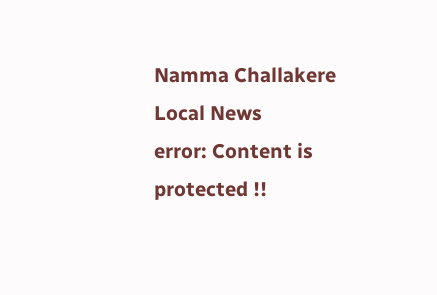Namma Challakere Local News
error: Content is protected !!